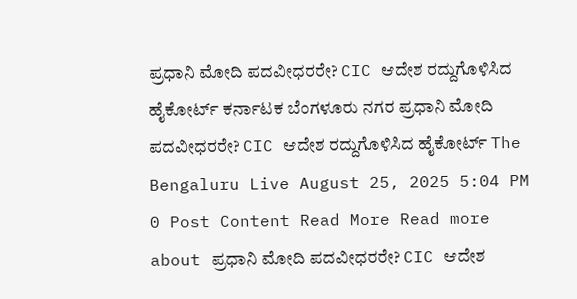ಪ್ರಧಾನಿ ಮೋದಿ ಪದವೀಧರರೇ? CIC ಆದೇಶ ರದ್ದುಗೊಳಿಸಿದ ಹೈಕೋರ್ಟ್ ಕರ್ನಾಟಕ ಬೆಂಗಳೂರು ನಗರ ಪ್ರಧಾನಿ ಮೋದಿ ಪದವೀಧರರೇ? CIC ಆದೇಶ ರದ್ದುಗೊಳಿಸಿದ ಹೈಕೋರ್ಟ್ The Bengaluru Live August 25, 2025 5:04 PM 0 Post Content Read More Read more about ಪ್ರಧಾನಿ ಮೋದಿ ಪದವೀಧರರೇ? CIC ಆದೇಶ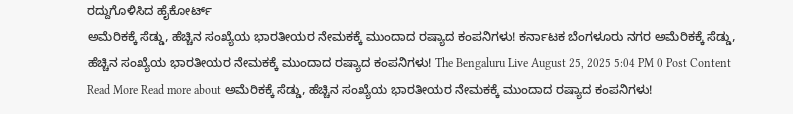ರದ್ದುಗೊಳಿಸಿದ ಹೈಕೋರ್ಟ್
ಅಮೆರಿಕಕ್ಕೆ ಸೆಡ್ಡು, ಹೆಚ್ಚಿನ ಸಂಖ್ಯೆಯ ಭಾರತೀಯರ ನೇಮಕಕ್ಕೆ ಮುಂದಾದ ರಷ್ಯಾದ ಕಂಪನಿಗಳು! ಕರ್ನಾಟಕ ಬೆಂಗಳೂರು ನಗರ ಅಮೆರಿಕಕ್ಕೆ ಸೆಡ್ಡು, ಹೆಚ್ಚಿನ ಸಂಖ್ಯೆಯ ಭಾರತೀಯರ ನೇಮಕಕ್ಕೆ ಮುಂದಾದ ರಷ್ಯಾದ ಕಂಪನಿಗಳು! The Bengaluru Live August 25, 2025 5:04 PM 0 Post Content Read More Read more about ಅಮೆರಿಕಕ್ಕೆ ಸೆಡ್ಡು, ಹೆಚ್ಚಿನ ಸಂಖ್ಯೆಯ ಭಾರತೀಯರ ನೇಮಕಕ್ಕೆ ಮುಂದಾದ ರಷ್ಯಾದ ಕಂಪನಿಗಳು!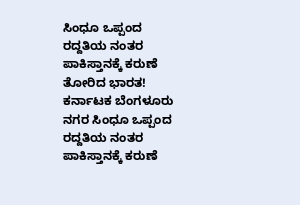ಸಿಂಧೂ ಒಪ್ಪಂದ ರದ್ದತಿಯ ನಂತರ ಪಾಕಿಸ್ತಾನಕ್ಕೆ ಕರುಣೆ ತೋರಿದ ಭಾರತ! ಕರ್ನಾಟಕ ಬೆಂಗಳೂರು ನಗರ ಸಿಂಧೂ ಒಪ್ಪಂದ ರದ್ದತಿಯ ನಂತರ ಪಾಕಿಸ್ತಾನಕ್ಕೆ ಕರುಣೆ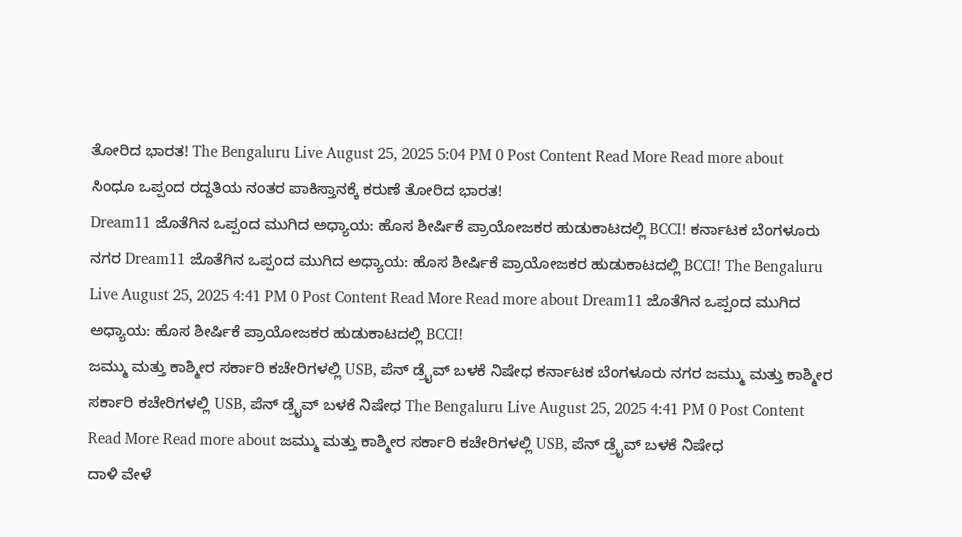ತೋರಿದ ಭಾರತ! The Bengaluru Live August 25, 2025 5:04 PM 0 Post Content Read More Read more about ಸಿಂಧೂ ಒಪ್ಪಂದ ರದ್ದತಿಯ ನಂತರ ಪಾಕಿಸ್ತಾನಕ್ಕೆ ಕರುಣೆ ತೋರಿದ ಭಾರತ!
Dream11 ಜೊತೆಗಿನ ಒಪ್ಪಂದ ಮುಗಿದ ಅಧ್ಯಾಯ: ಹೊಸ ಶೀರ್ಷಿಕೆ ಪ್ರಾಯೋಜಕರ ಹುಡುಕಾಟದಲ್ಲಿ BCCI! ಕರ್ನಾಟಕ ಬೆಂಗಳೂರು ನಗರ Dream11 ಜೊತೆಗಿನ ಒಪ್ಪಂದ ಮುಗಿದ ಅಧ್ಯಾಯ: ಹೊಸ ಶೀರ್ಷಿಕೆ ಪ್ರಾಯೋಜಕರ ಹುಡುಕಾಟದಲ್ಲಿ BCCI! The Bengaluru Live August 25, 2025 4:41 PM 0 Post Content Read More Read more about Dream11 ಜೊತೆಗಿನ ಒಪ್ಪಂದ ಮುಗಿದ ಅಧ್ಯಾಯ: ಹೊಸ ಶೀರ್ಷಿಕೆ ಪ್ರಾಯೋಜಕರ ಹುಡುಕಾಟದಲ್ಲಿ BCCI!
ಜಮ್ಮು ಮತ್ತು ಕಾಶ್ಮೀರ ಸರ್ಕಾರಿ ಕಚೇರಿಗಳಲ್ಲಿ USB, ಪೆನ್ ಡ್ರೈವ್ ಬಳಕೆ ನಿಷೇಧ ಕರ್ನಾಟಕ ಬೆಂಗಳೂರು ನಗರ ಜಮ್ಮು ಮತ್ತು ಕಾಶ್ಮೀರ ಸರ್ಕಾರಿ ಕಚೇರಿಗಳಲ್ಲಿ USB, ಪೆನ್ ಡ್ರೈವ್ ಬಳಕೆ ನಿಷೇಧ The Bengaluru Live August 25, 2025 4:41 PM 0 Post Content Read More Read more about ಜಮ್ಮು ಮತ್ತು ಕಾಶ್ಮೀರ ಸರ್ಕಾರಿ ಕಚೇರಿಗಳಲ್ಲಿ USB, ಪೆನ್ ಡ್ರೈವ್ ಬಳಕೆ ನಿಷೇಧ
ದಾಳಿ ವೇಳೆ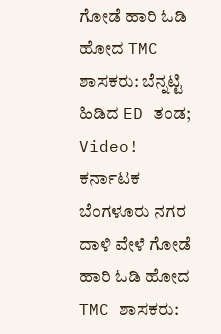ಗೋಡೆ ಹಾರಿ ಓಡಿ ಹೋದ TMC ಶಾಸಕರು: ಬೆನ್ನಟ್ಟಿ ಹಿಡಿದ ED ತಂಡ; Video! ಕರ್ನಾಟಕ ಬೆಂಗಳೂರು ನಗರ ದಾಳಿ ವೇಳೆ ಗೋಡೆ ಹಾರಿ ಓಡಿ ಹೋದ TMC ಶಾಸಕರು: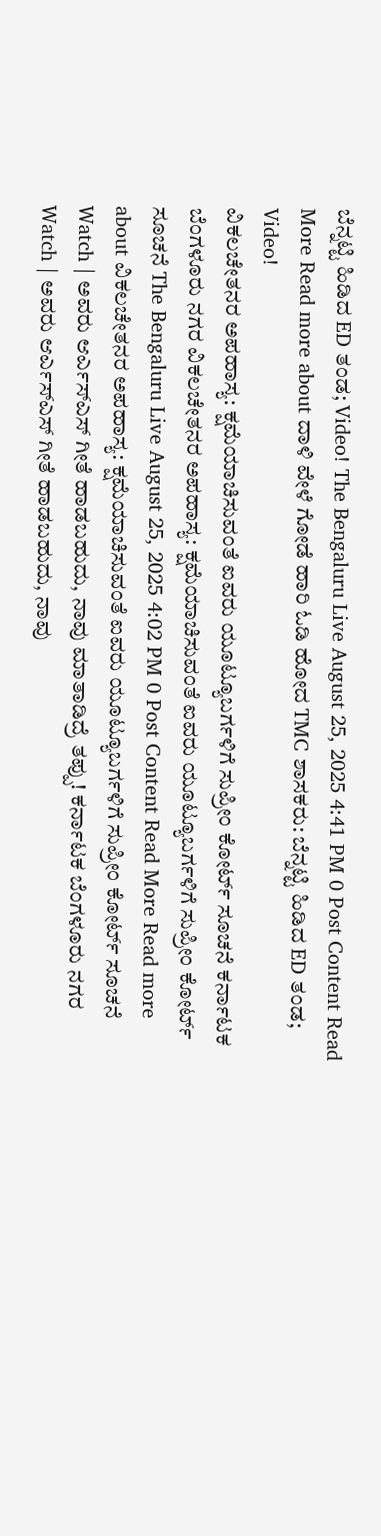ಬೆನ್ನಟ್ಟಿ ಹಿಡಿದ ED ತಂಡ; Video! The Bengaluru Live August 25, 2025 4:41 PM 0 Post Content Read More Read more about ದಾಳಿ ವೇಳೆ ಗೋಡೆ ಹಾರಿ ಓಡಿ ಹೋದ TMC ಶಾಸಕರು: ಬೆನ್ನಟ್ಟಿ ಹಿಡಿದ ED ತಂಡ; Video!
ವಿಕಲಚೇತನರ ಅಪಹಾಸ್ಯ: ಕ್ಷಮೆಯಾಚಿಸುವಂತೆ ಐವರು ಯೂಟ್ಯೂಬರ್ಗಳಿಗೆ ಸುಪ್ರೀಂ ಕೋರ್ಟ್ ಸೂಚನೆ ಕರ್ನಾಟಕ ಬೆಂಗಳೂರು ನಗರ ವಿಕಲಚೇತನರ ಅಪಹಾಸ್ಯ: ಕ್ಷಮೆಯಾಚಿಸುವಂತೆ ಐವರು ಯೂಟ್ಯೂಬರ್ಗಳಿಗೆ ಸುಪ್ರೀಂ ಕೋರ್ಟ್ ಸೂಚನೆ The Bengaluru Live August 25, 2025 4:02 PM 0 Post Content Read More Read more about ವಿಕಲಚೇತನರ ಅಪಹಾಸ್ಯ: ಕ್ಷಮೆಯಾಚಿಸುವಂತೆ ಐವರು ಯೂಟ್ಯೂಬರ್ಗಳಿಗೆ ಸುಪ್ರೀಂ ಕೋರ್ಟ್ ಸೂಚನೆ
Watch | ಅವರು ಆರ್ಎಸ್ಎಸ್ ಗೀತೆ ಹಾಡಬಹುದು, ನಾವು ಮಾತಾಡಿದ್ರೆ ತಪ್ಪು! ಕರ್ನಾಟಕ ಬೆಂಗಳೂರು ನಗರ Watch | ಅವರು ಆರ್ಎಸ್ಎಸ್ ಗೀತೆ ಹಾಡಬಹುದು, ನಾವು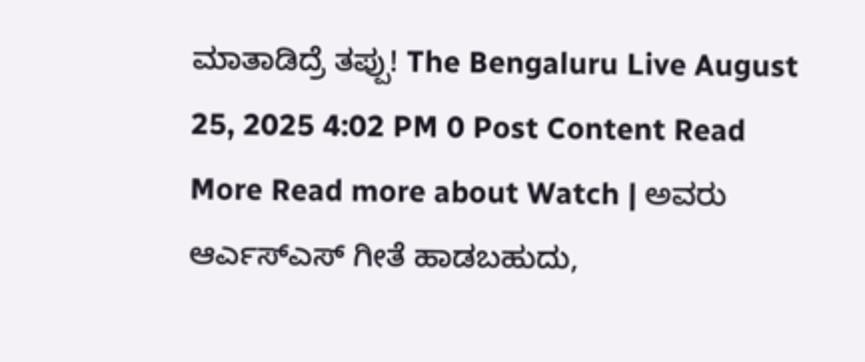ಮಾತಾಡಿದ್ರೆ ತಪ್ಪು! The Bengaluru Live August 25, 2025 4:02 PM 0 Post Content Read More Read more about Watch | ಅವರು ಆರ್ಎಸ್ಎಸ್ ಗೀತೆ ಹಾಡಬಹುದು,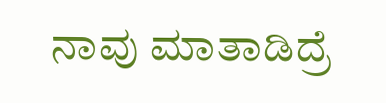ನಾವು ಮಾತಾಡಿದ್ರೆ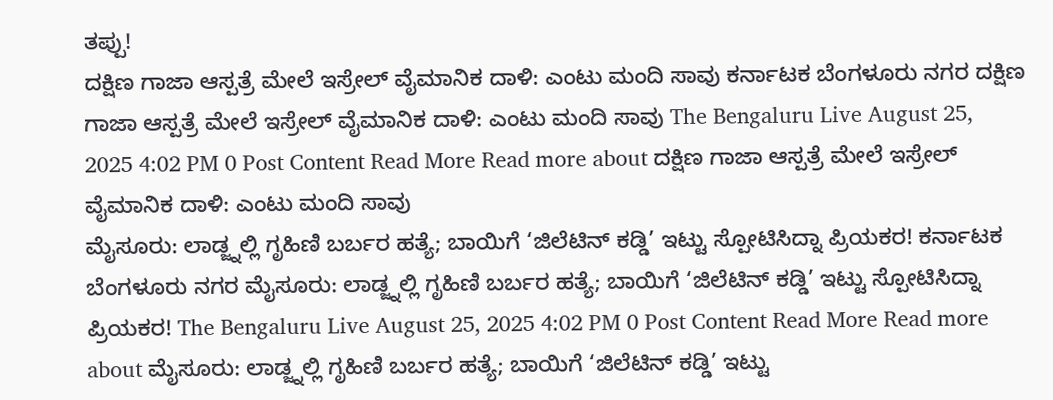ತಪ್ಪು!
ದಕ್ಷಿಣ ಗಾಜಾ ಆಸ್ಪತ್ರೆ ಮೇಲೆ ಇಸ್ರೇಲ್ ವೈಮಾನಿಕ ದಾಳಿ: ಎಂಟು ಮಂದಿ ಸಾವು ಕರ್ನಾಟಕ ಬೆಂಗಳೂರು ನಗರ ದಕ್ಷಿಣ ಗಾಜಾ ಆಸ್ಪತ್ರೆ ಮೇಲೆ ಇಸ್ರೇಲ್ ವೈಮಾನಿಕ ದಾಳಿ: ಎಂಟು ಮಂದಿ ಸಾವು The Bengaluru Live August 25, 2025 4:02 PM 0 Post Content Read More Read more about ದಕ್ಷಿಣ ಗಾಜಾ ಆಸ್ಪತ್ರೆ ಮೇಲೆ ಇಸ್ರೇಲ್ ವೈಮಾನಿಕ ದಾಳಿ: ಎಂಟು ಮಂದಿ ಸಾವು
ಮೈಸೂರು: ಲಾಡ್ಜ್ನಲ್ಲಿ ಗೃಹಿಣಿ ಬರ್ಬರ ಹತ್ಯೆ; ಬಾಯಿಗೆ ‘ಜಿಲೆಟಿನ್ ಕಡ್ಡಿ’ ಇಟ್ಟು ಸ್ಪೋಟಿಸಿದ್ನಾ ಪ್ರಿಯಕರ! ಕರ್ನಾಟಕ ಬೆಂಗಳೂರು ನಗರ ಮೈಸೂರು: ಲಾಡ್ಜ್ನಲ್ಲಿ ಗೃಹಿಣಿ ಬರ್ಬರ ಹತ್ಯೆ; ಬಾಯಿಗೆ ‘ಜಿಲೆಟಿನ್ ಕಡ್ಡಿ’ ಇಟ್ಟು ಸ್ಪೋಟಿಸಿದ್ನಾ ಪ್ರಿಯಕರ! The Bengaluru Live August 25, 2025 4:02 PM 0 Post Content Read More Read more about ಮೈಸೂರು: ಲಾಡ್ಜ್ನಲ್ಲಿ ಗೃಹಿಣಿ ಬರ್ಬರ ಹತ್ಯೆ; ಬಾಯಿಗೆ ‘ಜಿಲೆಟಿನ್ ಕಡ್ಡಿ’ ಇಟ್ಟು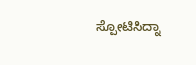ಸ್ಪೋಟಿಸಿದ್ನಾ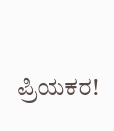ಪ್ರಿಯಕರ!